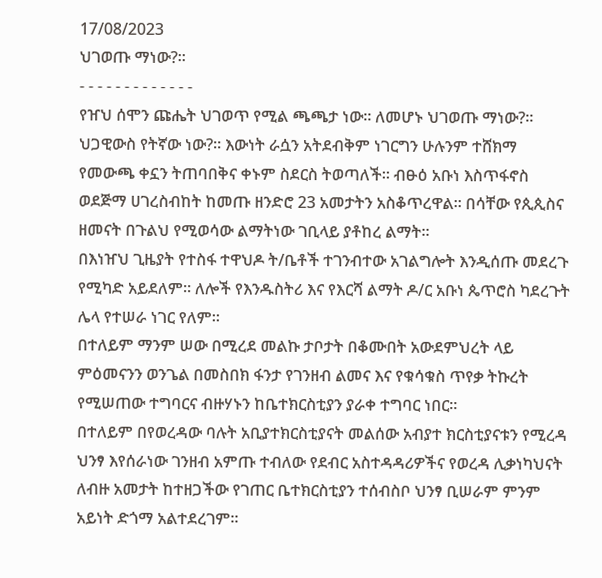17/08/2023
ህገወጡ ማነው?።
- - - - - - - - - - - - -
የዠህ ሰሞን ጩሔት ህገወጥ የሚል ጫጫታ ነው። ለመሆኑ ህገወጡ ማነው?። ህጋዊውስ የትኛው ነው?። እውነት ራሷን አትደብቅም ነገርግን ሁሉንም ተሸክማ የመውጫ ቀኗን ትጠባበቅና ቀኑም ስደርስ ትወጣለች። ብፁዕ አቡነ እስጥፋኖስ ወደጅማ ሀገረስብከት ከመጡ ዘንድሮ 23 አመታትን አስቆጥረዋል። በሳቸው የጲጲስና ዘመናት በጉልህ የሚወሳው ልማትነው ገቢላይ ያቶከረ ልማት።
በእነዠህ ጊዜያት የተስፋ ተዋህዶ ት/ቤቶች ተገንብተው አገልግሎት እንዲሰጡ መደረጉ የሚካድ አይደለም። ለሎች የእንዱስትሪ እና የእርሻ ልማት ዶ/ር አቡነ ጴጥሮስ ካደረጉት ሌላ የተሠራ ነገር የለም።
በተለይም ማንም ሠው በሚረደ መልኩ ታቦታት በቆሙበት አውደምህረት ላይ ምዕመናንን ወንጌል በመስበክ ፋንታ የገንዘብ ልመና እና የቁሳቁስ ጥየቃ ትኩረት የሚሠጠው ተግባርና ብዙሃኑን ከቤተክርስቲያን ያራቀ ተግባር ነበር።
በተለይም በየወረዳው ባሉት አቢያተክርስቲያናት መልሰው አብያተ ክርስቲያናቱን የሚረዳ ህንፃ እየሰራነው ገንዘብ አምጡ ተብለው የደብር አስተዳዳሪዎችና የወረዳ ሊቃነካህናት ለብዙ አመታት ከተዘጋችው የገጠር ቤተክርስቲያን ተሰብስቦ ህንፃ ቢሠራም ምንም አይነት ድጎማ አልተደረገም።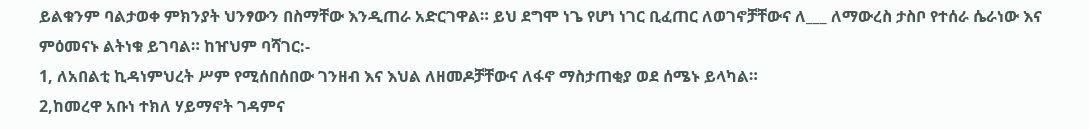ይልቁንም ባልታወቀ ምክንያት ህንፃውን በስማቸው እንዲጠራ አድርገዋል። ይህ ደግሞ ነጌ የሆነ ነገር ቢፈጠር ለወገኖቻቸውና ለ___ ለማውረስ ታስቦ የተሰራ ሴራነው እና ምዕመናኑ ልትነቁ ይገባል። ከዠህም ባሻገር:-
1, ለአበልቲ ኪዳነምህረት ሥም የሚሰበሰበው ገንዘብ እና እህል ለዘመዶቻቸውና ለፋኖ ማስታጠቂያ ወደ ሰሜኑ ይላካል።
2,ከመረዋ አቡነ ተክለ ሃይማኖት ገዳምና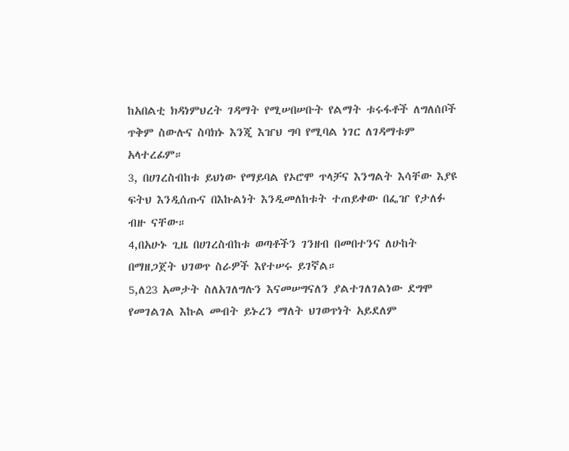ከአበልቲ ክዳነምህረት ገዳማት የሚሠበሠቡት የልማት ቱሩፋቶች ለግለሰቦች ጥቅም ስውሉና ስባክኑ እንጂ እዠህ ግባ የሚባል ነገር ለገዳማቱም አላተረፊም።
3, በሀገረስብከቱ ይህነው የማይባል የኦሮሞ ጥላቻና እንግልት እሳቸው እያዩ ፍትህ እንዲሰጡና በእኩልነት እንዲመለከቱት ተጠይቀው በፌዠ የታለፉ ብዙ ናቸው።
4,በአሁኑ ጊዜ በሀገረስብከቱ ወጣቶችን ገንዘብ በመበተንና ለሁከት በማዘጋጀት ህገወጥ ስራዎች እየተሠሩ ይገኛል።
5,ለ23 አመታት ስለአገለግሉን እናመሠግናለን ያልተገለገልነው ደግሞ የመገልገል እኩል መብት ይኑረን ማለት ህገወጥነት አይደለም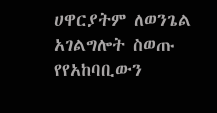ሀዋርያትም ለወንጌል አገልግሎት ስወጡ የየአከባቢውን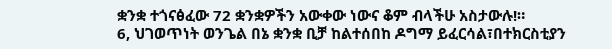ቋንቋ ተጎናፅፈው 72 ቋንቋዎችን አውቀው ነውና ቆም ብላችሁ አስታውሉ!።
6, ህገወጥነት ወንጌል በኔ ቋንቋ ቢቻ ከልተሰበከ ዶግማ ይፈርሳል፣በተክርስቲያን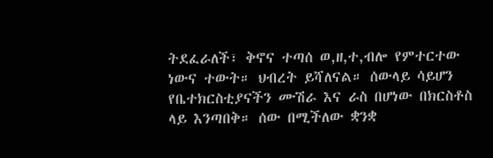ትደፈራለች፣ ቅኖና ተጣሰ ወ,ዘ,ተ,ብሎ የምተርተው ነውና ተውት። ህብረት ይሻለናል። ሰውላይ ሳይሆን የቤተክርስቲያናችን ሙሽራ እና ራስ በሆነው በክርስቶስ ላይ እንጣበቅ። ሰው በሚችለው ቋንቋ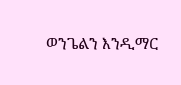ወንጌልን እንዲማር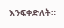እንፍቀድለት።